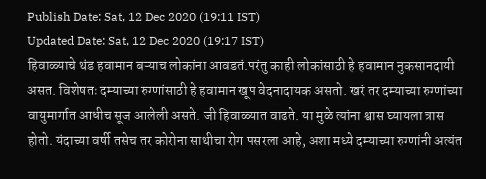Publish Date: Sat, 12 Dec 2020 (19:11 IST)
Updated Date: Sat, 12 Dec 2020 (19:17 IST)
हिवाळ्याचे थंड हवामान बऱ्याच लोकांना आवडतं.परंतु काही लोकांसाठी हे हवामान नुकसानदायी असत. विशेषतः दम्याच्या रुग्णांसाठी हे हवामान खूप वेदनादायक असतो. खरं तर दम्याच्या रुग्णांच्या वायुमार्गात आधीच सूज आलेली असते. जी हिवाळ्यात वाढते. या मुळे त्यांना श्वास घ्यायला त्रास होतो. यंदाच्या वर्षी तसेच तर कोरोना साथीचा रोग पसरला आहे, अशा मध्ये दम्याच्या रुग्णांनी अत्यंत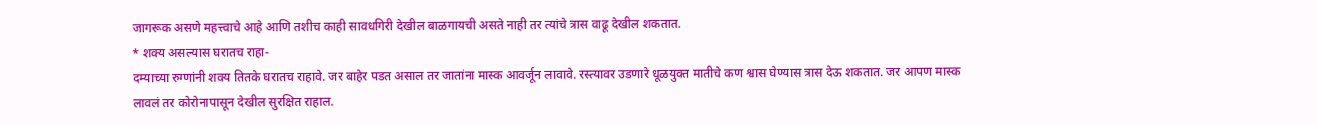जागरूक असणे महत्त्वाचे आहे आणि तशीच काही सावधगिरी देखील बाळगायची असते नाही तर त्यांचे त्रास वाढू देखील शकतात.
* शक्य असल्यास घरातच राहा-
दम्याच्या रुग्णांनी शक्य तितके घरातच राहावे. जर बाहेर पडत असाल तर जातांना मास्क आवर्जून लावावे. रस्त्यावर उडणारे धूळयुक्त मातीचे कण श्वास घेण्यास त्रास देऊ शकतात. जर आपण मास्क लावलं तर कोरोनापासून देखील सुरक्षित राहाल.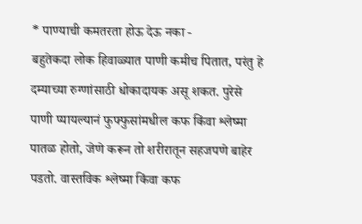* पाण्याची कमतरता होऊ देऊ नका -
बहुतेकदा लोक हिवाळ्यात पाणी कमीच पितात, परंतु हे दम्याच्या रुग्णांसाठी धोकादायक असू शकत. पुरेसे पाणी प्यायल्यानं फुफ्फुसांमधील कफ किंवा श्लेष्मा पातळ होतो, जेणे करून तो शरीरातून सहजपणे बाहेर पडतो. वास्तविक श्लेष्मा किंवा कफ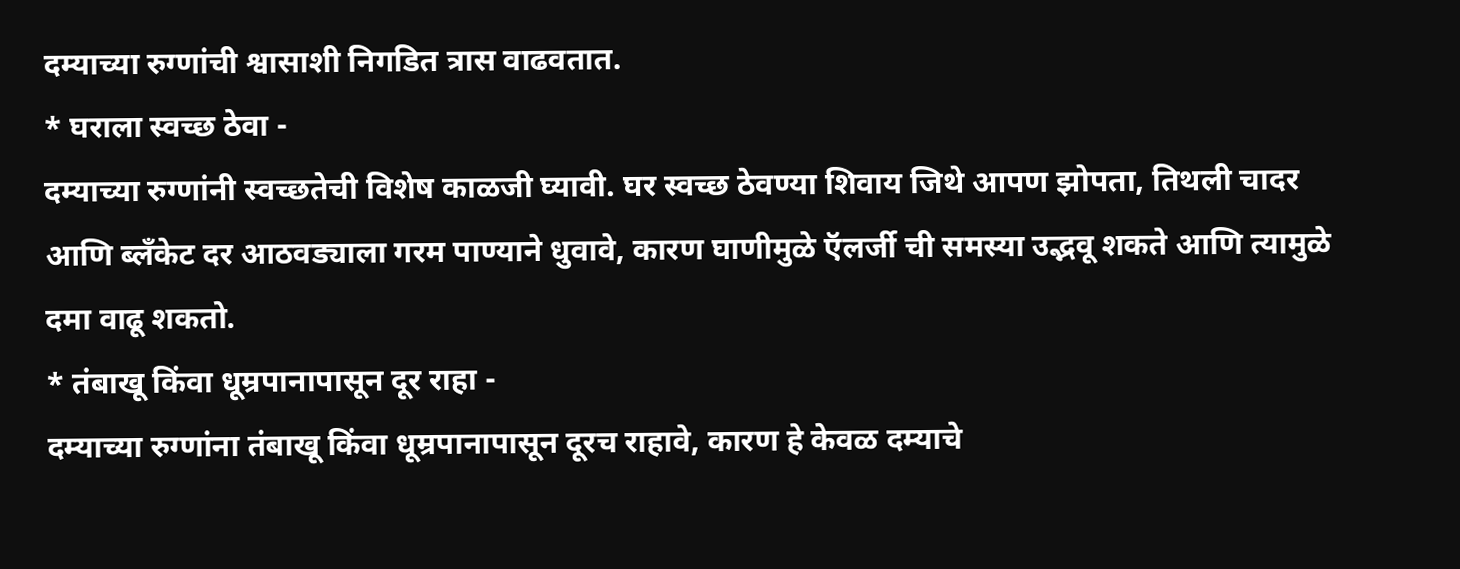दम्याच्या रुग्णांची श्वासाशी निगडित त्रास वाढवतात.
* घराला स्वच्छ ठेवा -
दम्याच्या रुग्णांनी स्वच्छतेची विशेष काळजी घ्यावी. घर स्वच्छ ठेवण्या शिवाय जिथे आपण झोपता, तिथली चादर आणि ब्लँकेट दर आठवड्याला गरम पाण्याने धुवावे, कारण घाणीमुळे ऍलर्जी ची समस्या उद्भवू शकते आणि त्यामुळे दमा वाढू शकतो.
* तंबाखू किंवा धूम्रपानापासून दूर राहा -
दम्याच्या रुग्णांना तंबाखू किंवा धूम्रपानापासून दूरच राहावे, कारण हे केवळ दम्याचे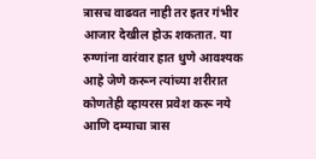त्रासच वाढवत नाही तर इतर गंभीर आजार देखील होऊ शकतात. या रुग्णांना वारंवार हात धुणे आवश्यक आहे जेणे करून त्यांच्या शरीरात कोणतेही व्हायरस प्रवेश करू नये आणि दम्याचा त्रास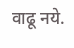वाढू नये.